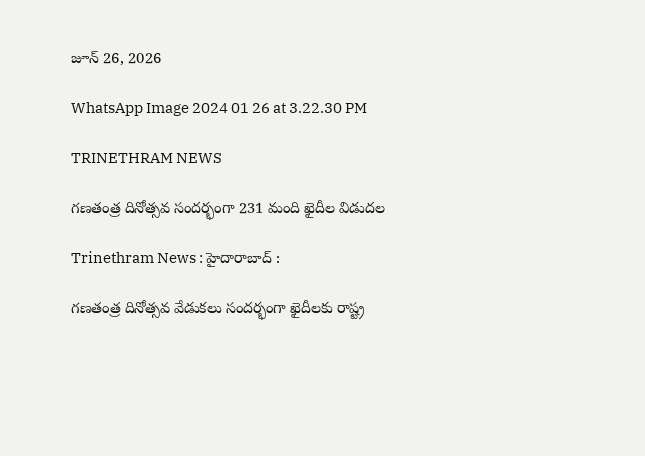జూన్ 26, 2026

WhatsApp Image 2024 01 26 at 3.22.30 PM

TRINETHRAM NEWS

గణతంత్ర దినోత్సవ సందర్భంగా 231 మంది ఖైదీల విడుదల

Trinethram News : హైదారాబాద్ :

గణతంత్ర దినోత్సవ వేడుకలు సందర్భంగా ఖైదీలకు రాష్ట్ర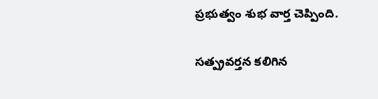ప్రభుత్వం శుభ వార్త చెప్పింది.

సత్ప్రవర్తన కలిగిన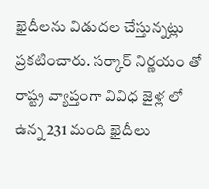ఖైదీలను విడుదల చేస్తున్నట్లు ప్రకటించారు. సర్కార్ నిర్ణయం తో రాష్ట్ర వ్యాప్తంగా వివిధ జైళ్ల లో ఉన్న 231 మంది ఖైదీలు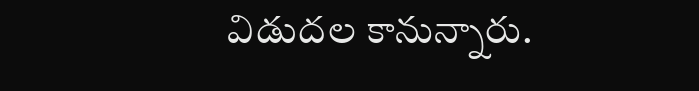విడుదల కానున్నారు.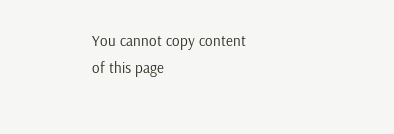You cannot copy content of this page